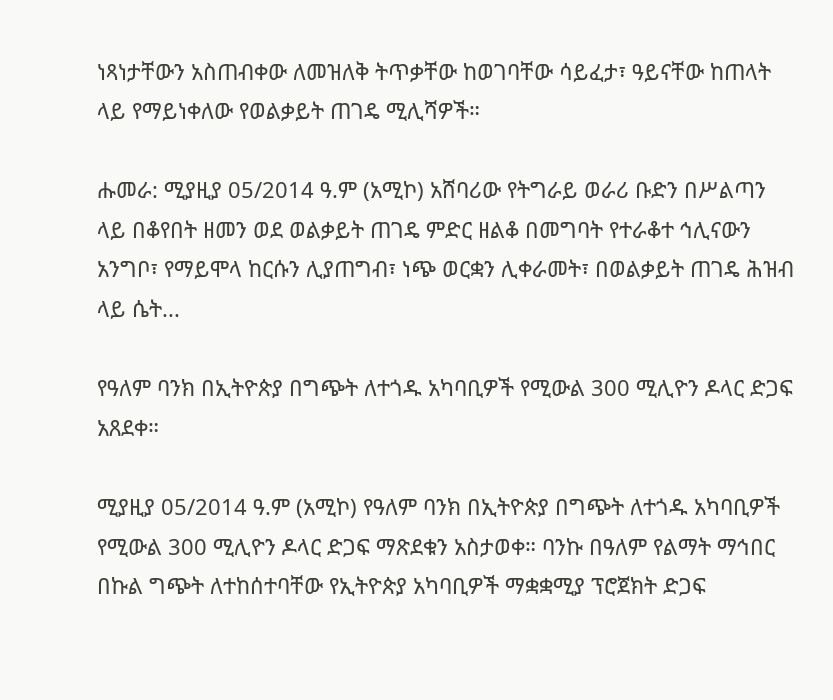ነጻነታቸውን አስጠብቀው ለመዝለቅ ትጥቃቸው ከወገባቸው ሳይፈታ፣ ዓይናቸው ከጠላት ላይ የማይነቀለው የወልቃይት ጠገዴ ሚሊሻዎች።

ሑመራ: ሚያዚያ 05/2014 ዓ.ም (አሚኮ) አሸባሪው የትግራይ ወራሪ ቡድን በሥልጣን ላይ በቆየበት ዘመን ወደ ወልቃይት ጠገዴ ምድር ዘልቆ በመግባት የተራቆተ ኅሊናውን አንግቦ፣ የማይሞላ ከርሱን ሊያጠግብ፣ ነጭ ወርቋን ሊቀራመት፣ በወልቃይት ጠገዴ ሕዝብ ላይ ሴት...

የዓለም ባንክ በኢትዮጵያ በግጭት ለተጎዱ አካባቢዎች የሚውል 300 ሚሊዮን ዶላር ድጋፍ አጸደቀ።

ሚያዚያ 05/2014 ዓ.ም (አሚኮ) የዓለም ባንክ በኢትዮጵያ በግጭት ለተጎዱ አካባቢዎች የሚውል 300 ሚሊዮን ዶላር ድጋፍ ማጽደቁን አስታወቀ። ባንኩ በዓለም የልማት ማኅበር በኩል ግጭት ለተከሰተባቸው የኢትዮጵያ አካባቢዎች ማቋቋሚያ ፕሮጀክት ድጋፍ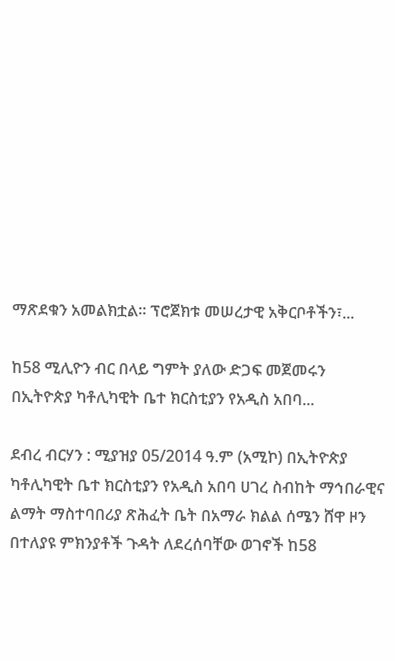ማጽደቁን አመልክቷል። ፕሮጀክቱ መሠረታዊ አቅርቦቶችን፣...

ከ58 ሚሊዮን ብር በላይ ግምት ያለው ድጋፍ መጀመሩን በኢትዮጵያ ካቶሊካዊት ቤተ ክርስቲያን የአዲስ አበባ...

ደብረ ብርሃን : ሚያዝያ 05/2014 ዓ.ም (አሚኮ) በኢትዮጵያ ካቶሊካዊት ቤተ ክርስቲያን የአዲስ አበባ ሀገረ ስብከት ማኅበራዊና ልማት ማስተባበሪያ ጽሕፈት ቤት በአማራ ክልል ሰሜን ሸዋ ዞን በተለያዩ ምክንያቶች ጉዳት ለደረሰባቸው ወገኖች ከ58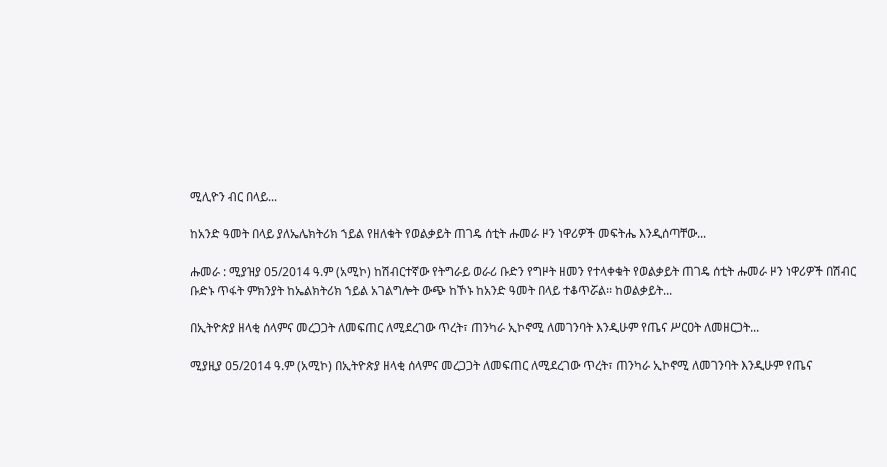ሚሊዮን ብር በላይ...

ከአንድ ዓመት በላይ ያለኤሌክትሪክ ኀይል የዘለቁት የወልቃይት ጠገዴ ሰቲት ሑመራ ዞን ነዋሪዎች መፍትሔ እንዲሰጣቸው...

ሑመራ : ሚያዝያ 05/2014 ዓ.ም (አሚኮ) ከሽብርተኛው የትግራይ ወራሪ ቡድን የግዞት ዘመን የተላቀቁት የወልቃይት ጠገዴ ሰቲት ሑመራ ዞን ነዋሪዎች በሽብር ቡድኑ ጥፋት ምክንያት ከኤልክትሪክ ኀይል አገልግሎት ውጭ ከኾኑ ከአንድ ዓመት በላይ ተቆጥሯል፡፡ ከወልቃይት...

በኢትዮጵያ ዘላቂ ሰላምና መረጋጋት ለመፍጠር ለሚደረገው ጥረት፣ ጠንካራ ኢኮኖሚ ለመገንባት እንዲሁም የጤና ሥርዐት ለመዘርጋት...

ሚያዚያ 05/2014 ዓ.ም (አሚኮ) በኢትዮጵያ ዘላቂ ሰላምና መረጋጋት ለመፍጠር ለሚደረገው ጥረት፣ ጠንካራ ኢኮኖሚ ለመገንባት እንዲሁም የጤና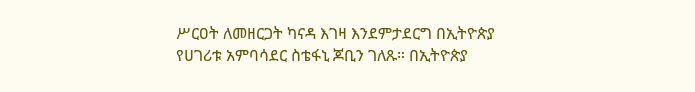ሥርዐት ለመዘርጋት ካናዳ እገዛ እንደምታደርግ በኢትዮጵያ የሀገሪቱ አምባሳደር ስቴፋኒ ጆቢን ገለጹ። በኢትዮጵያ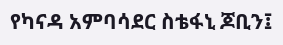የካናዳ አምባሳደር ስቴፋኒ ጆቢን፤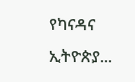የካናዳና ኢትዮጵያ...